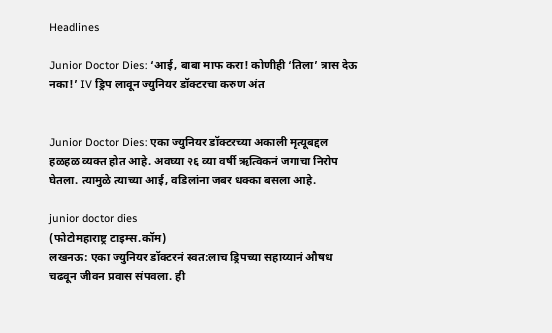Headlines

Junior Doctor Dies: ‘आई, बाबा माफ करा! कोणीही ‘तिला’ त्रास देऊ नका!’ IV ड्रिप लावून ज्युनियर डॉक्टरचा करुण अंत


Junior Doctor Dies: एका ज्युनियर डॉक्टरच्या अकाली मृत्यूबद्दल हळहळ व्यक्त होत आहे. अवघ्या २६ व्या वर्षी ऋत्विकनं जगाचा निरोप घेतला. त्यामुळे त्याच्या आई, वडिलांना जबर धक्का बसला आहे.

junior doctor dies
(फोटोमहाराष्ट्र टाइम्स.कॉम)
लखनऊ: एका ज्युनियर डॉक्टरनं स्वत:लाच ड्रिपच्या सहाय्यानं औषध चढवून जीवन प्रवास संपवला. ही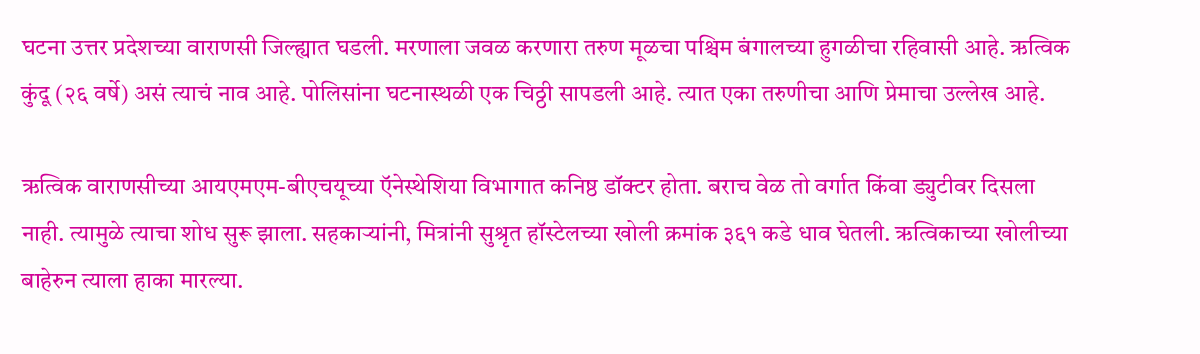घटना उत्तर प्रदेशच्या वाराणसी जिल्ह्यात घडली. मरणाला जवळ करणारा तरुण मूळचा पश्चिम बंगालच्या हुगळीचा रहिवासी आहे. ऋत्विक कुंदू (२६ वर्षे) असं त्याचं नाव आहे. पोलिसांना घटनास्थळी एक चिठ्ठी सापडली आहे. त्यात एका तरुणीचा आणि प्रेमाचा उल्लेख आहे.

ऋत्विक वाराणसीच्या आयएमएम-बीएचयूच्या ऍनेस्थेशिया विभागात कनिष्ठ डॉक्टर होता. बराच वेळ तो वर्गात किंवा ड्युटीवर दिसला नाही. त्यामुळे त्याचा शोध सुरू झाला. सहकाऱ्यांनी, मित्रांनी सुश्रृत हॉस्टेलच्या खोली क्रमांक ३६१ कडे धाव घेतली. ऋत्विकाच्या खोलीच्या बाहेरुन त्याला हाका मारल्या.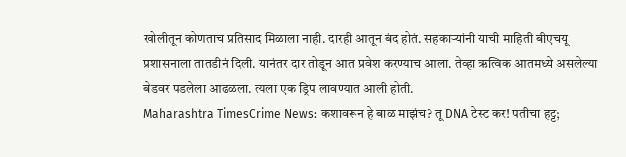खोलीतून कोणताच प्रतिसाद मिळाला नाही. दारही आतून बंद होतं. सहकाऱ्यांनी याची माहिती बीएचयू प्रशासनाला तातडीनं दिली. यानंतर दार तोडून आत प्रवेश करण्याच आला. तेव्हा ऋत्विक आतमध्ये असलेल्या बेडवर पडलेला आढळला. त्यला एक ड्रिप लावण्यात आली होती.
Maharashtra TimesCrime News: कशावरून हे बाळ माझंच? तू DNA टेस्ट कर! पतीचा हट्ट;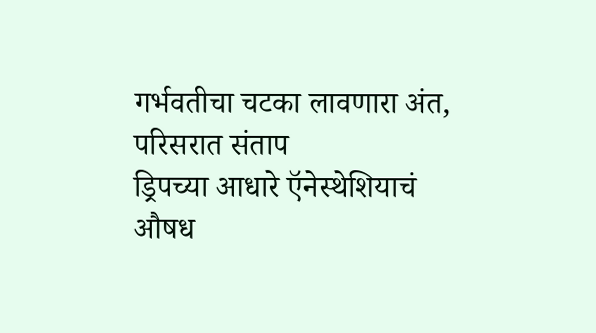गर्भवतीचा चटका लावणारा अंत, परिसरात संताप
ड्रिपच्या आधारे ऍनेस्थेशियाचं औषध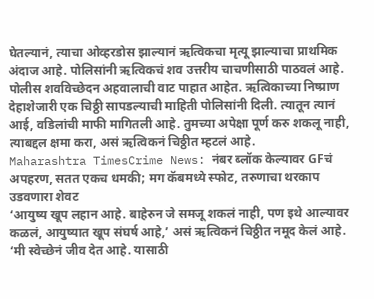घेतल्यानं, त्याचा ओव्हरडोस झाल्यानं ऋत्विकचा मृत्यू झाल्याचा प्राथमिक अंदाज आहे. पोलिसांनी ऋत्विकचं शव उत्तरीय चाचणीसाठी पाठवलं आहे. पोलीस शवविच्छेदन अहवालाची वाट पाहात आहेत. ऋत्विकाच्या निष्प्राण देहाशेजारी एक चिठ्ठी सापडल्याची माहिती पोलिसांनी दिली. त्यातून त्यानं आई, वडिलांची माफी मागितली आहे. तुमच्या अपेक्षा पूर्ण करु शकलू नाही, त्याबद्दल क्षमा करा, असं ऋत्विकनं चिठ्ठीत म्हटलं आहे.
Maharashtra TimesCrime News: नंबर ब्लॉक केल्यावर GFचं अपहरण, सतत एकच धमकी; मग कॅबमध्ये स्फोट, तरुणाचा थरकाप उडवणारा शेवट
‘आयुष्य खूप लहान आहे. बाहेरुन जे समजू शकलं नाही, पण इथे आल्यावर कळलं, आयुष्यात खूप संघर्ष आहे,’ असं ऋत्विकनं चिठ्ठीत नमूद केलं आहे. ‘मी स्वेच्छेनं जीव देत आहे. यासाठी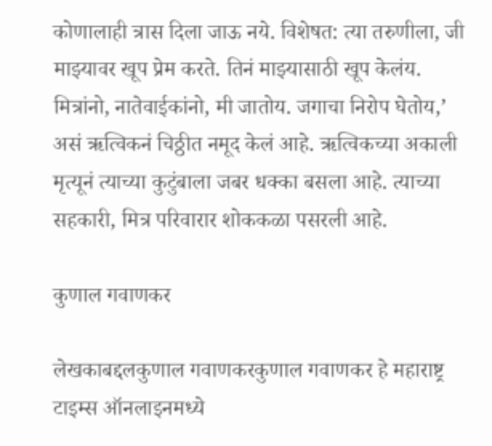कोणालाही त्रास दिला जाऊ नये. विशेषत: त्या तरुणीला, जी माझ्यावर खूप प्रेम करते. तिनं माझ्यासाठी खूप केलंय. मित्रांनो, नातेवाईकांनो, मी जातोय. जगाचा निरोप घेतोय,’ असं ऋत्विकनं चिठ्ठीत नमूद केलं आहे. ऋत्विकच्या अकाली मृत्यूनं त्याच्या कुटुंबाला जबर धक्का बसला आहे. त्याच्या सहकारी, मित्र परिवारार शोककळा पसरली आहे.

कुणाल गवाणकर

लेखकाबद्दलकुणाल गवाणकरकुणाल गवाणकर हे महाराष्ट्र टाइम्स ऑनलाइनमध्ये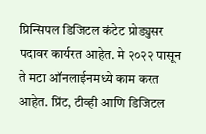प्रिन्सिपल डिजिटल कंटेट प्रोड्युसर पदावर कार्यरत आहेत. मे २०२२ पासून ते मटा ऑनलाईनमध्ये काम करत आहेत. प्रिंट, टीव्ही आणि डिजिटल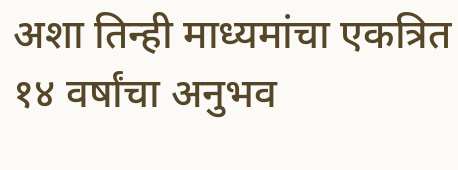अशा तिन्ही माध्यमांचा एकत्रित १४ वर्षांचा अनुभव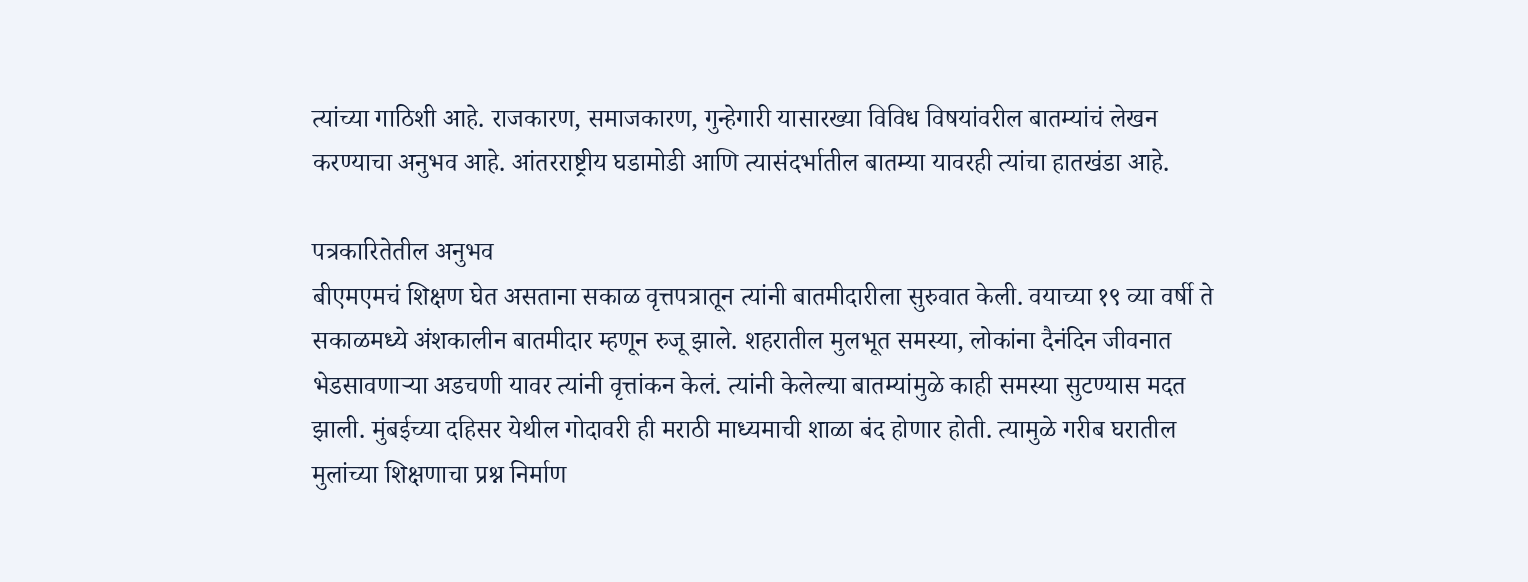त्यांच्या गाठिशी आहे. राजकारण, समाजकारण, गुन्हेगारी यासारख्या विविध विषयांवरील बातम्यांचं लेखन करण्याचा अनुभव आहे. आंतरराष्ट्रीय घडामोडी आणि त्यासंदर्भातील बातम्या यावरही त्यांचा हातखंडा आहे.

पत्रकारितेतील अनुभव
बीएमएमचं शिक्षण घेत असताना सकाळ वृत्तपत्रातून त्यांनी बातमीदारीला सुरुवात केली. वयाच्या १९ व्या वर्षी ते सकाळमध्ये अंशकालीन बातमीदार म्हणून रुजू झाले. शहरातील मुलभूत समस्या, लोकांना दैनंदिन जीवनात भेडसावणाऱ्या अडचणी यावर त्यांनी वृत्तांकन केलं. त्यांनी केलेल्या बातम्यांमुळे काही समस्या सुटण्यास मदत झाली. मुंबईच्या दहिसर येथील गोदावरी ही मराठी माध्यमाची शाळा बंद होणार होती. त्यामुळे गरीब घरातील मुलांच्या शिक्षणाचा प्रश्न निर्माण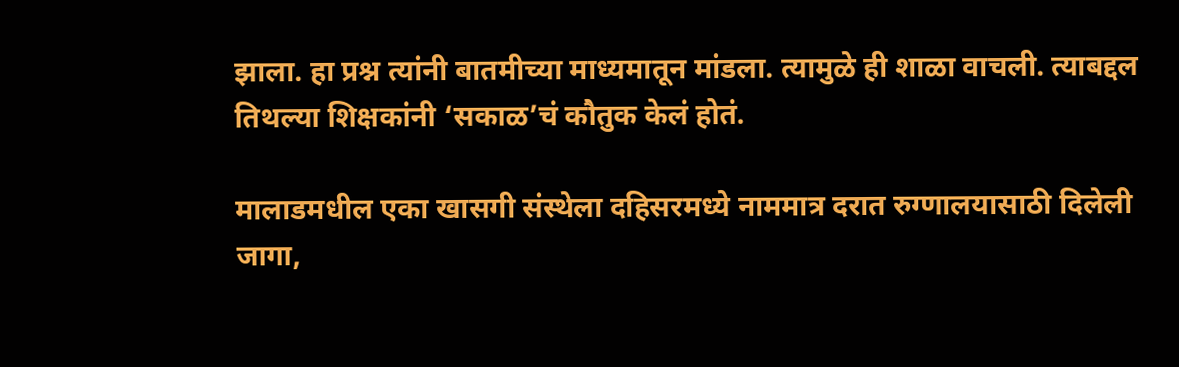झाला. हा प्रश्न त्यांनी बातमीच्या माध्यमातून मांडला. त्यामुळे ही शाळा वाचली. त्याबद्दल तिथल्या शिक्षकांनी ‘सकाळ’चं कौतुक केलं होतं.

मालाडमधील एका खासगी संस्थेला दहिसरमध्ये नाममात्र दरात रुग्णालयासाठी दिलेली जागा,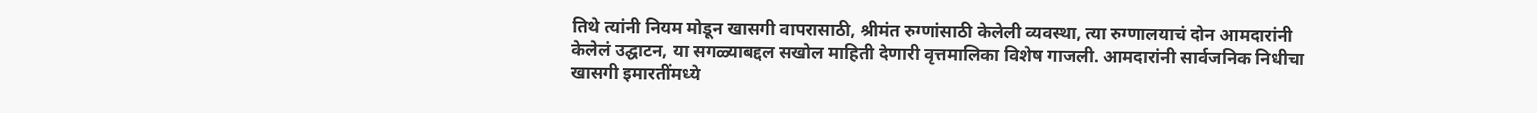तिथे त्यांनी नियम मोडून खासगी वापरासाठी, श्रीमंत रुग्णांसाठी केलेली व्यवस्था, त्या रुग्णालयाचं दोन आमदारांनी केलेलं उद्घाटन, या सगळ्याबद्दल सखोल माहिती देणारी वृत्तमालिका विशेष गाजली. आमदारांनी सार्वजनिक निधीचा खासगी इमारतींमध्ये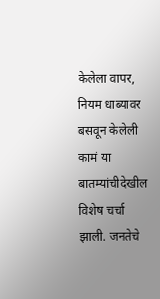केलेला वापर, नियम धाब्यावर बसवून केलेली कामं या बातम्यांचीदेखील विशेष चर्चा झाली. जनतेचे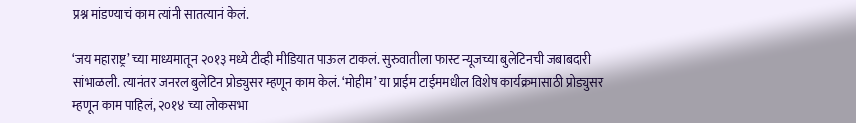प्रश्न मांडण्याचं काम त्यांनी सातत्यानं केलं.

‘जय महाराष्ट्र’ च्या माध्यमातून २०१३ मध्ये टीव्ही मीडियात पाऊल टाकलं. सुरुवातीला फास्ट न्यूजच्या बुलेटिनची जबाबदारी सांभाळली. त्यानंतर जनरल बुलेटिन प्रोड्युसर म्हणून काम केलं. ‘मोहीम’ या प्राईम टाईममधील विशेष कार्यक्रमासाठी प्रोड्युसर म्हणून काम पाहिलं, २०१४ च्या लोकसभा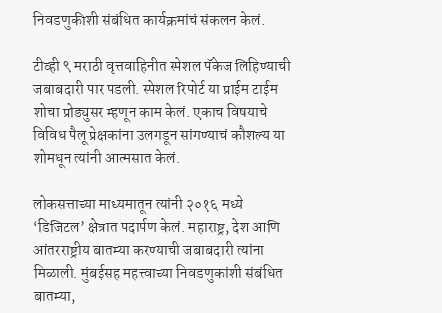निवडणुकीशी संबंधित कार्यक्रमांचं संकलन केलं.

टीव्ही ९ मराठी वृत्तवाहिनीत स्पेशल पॅकेज लिहिण्याची जबाबदारी पार पडली. स्पेशल रिपोर्ट या प्राईम टाईम शोचा प्रोड्युसर म्हणून काम केलं. एकाच विषयाचे विविध पैलू प्रेक्षकांना उलगडून सांगण्याचं कौशल्य या शोमधून त्यांनी आत्मसात केलं.

लोकसत्ताच्या माध्यमातून त्यांनी २०१६ मध्ये ‘डिजिटल’ क्षेत्रात पदार्पण केलं. महाराष्ट्र, देश आणि आंतरराष्ट्रीय बातम्या करण्याची जबाबदारी त्यांना मिळाली. मुंबईसह महत्त्वाच्या निवडणुकांशी संबंधित बातम्या,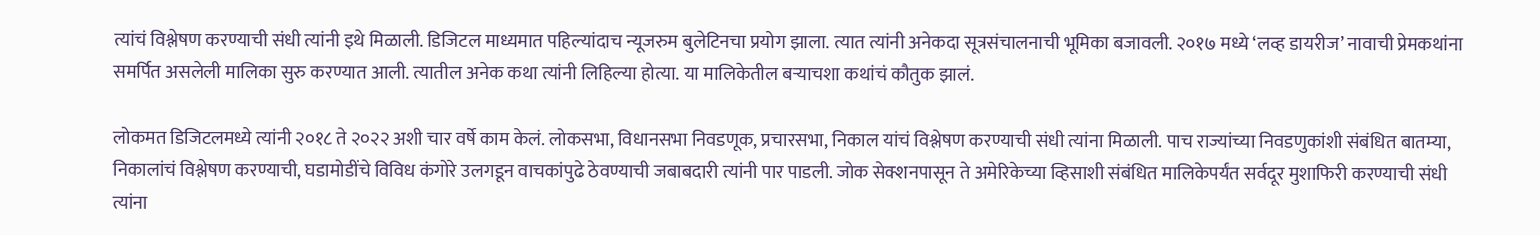त्यांचं विश्लेषण करण्याची संधी त्यांनी इथे मिळाली. डिजिटल माध्यमात पहिल्यांदाच न्यूजरुम बुलेटिनचा प्रयोग झाला. त्यात त्यांनी अनेकदा सूत्रसंचालनाची भूमिका बजावली. २०१७ मध्ये ‘लव्ह डायरीज’ नावाची प्रेमकथांना समर्पित असलेली मालिका सुरु करण्यात आली. त्यातील अनेक कथा त्यांनी लिहिल्या होत्या. या मालिकेतील बऱ्याचशा कथांचं कौतुक झालं.

लोकमत डिजिटलमध्ये त्यांनी २०१८ ते २०२२ अशी चार वर्षे काम केलं. लोकसभा, विधानसभा निवडणूक, प्रचारसभा, निकाल यांचं विश्लेषण करण्याची संधी त्यांना मिळाली. पाच राज्यांच्या निवडणुकांशी संबंधित बातम्या, निकालांचं विश्लेषण करण्याची, घडामोडींचे विविध कंगोरे उलगडून वाचकांपुढे ठेवण्याची जबाबदारी त्यांनी पार पाडली. जोक सेक्शनपासून ते अमेरिकेच्या व्हिसाशी संबंधित मालिकेपर्यंत सर्वदूर मुशाफिरी करण्याची संधी त्यांना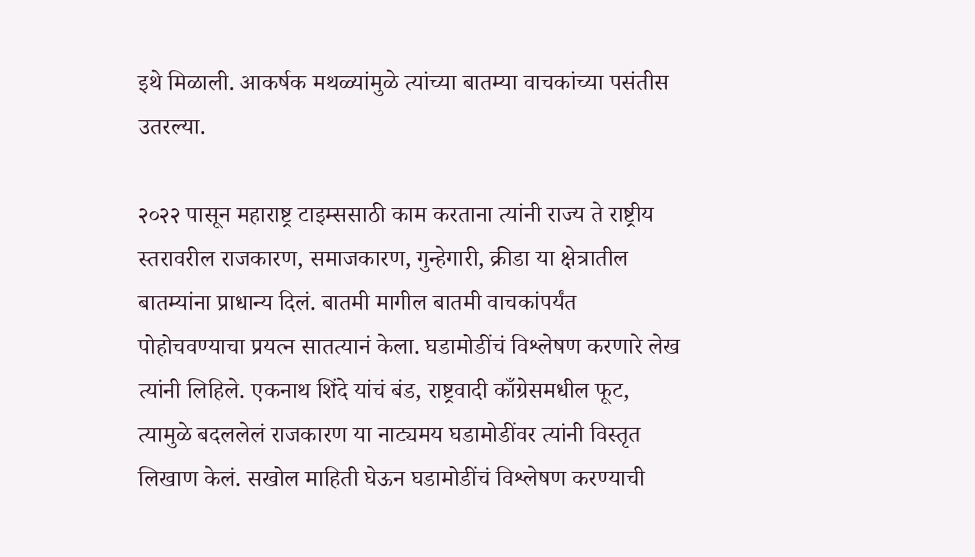इथे मिळाली. आकर्षक मथळ्यांमुळे त्यांच्या बातम्या वाचकांच्या पसंतीस उतरल्या.

२०२२ पासून महाराष्ट्र टाइम्ससाठी काम करताना त्यांनी राज्य ते राष्ट्रीय स्तरावरील राजकारण, समाजकारण, गुन्हेगारी, क्रीडा या क्षेत्रातील बातम्यांना प्राधान्य दिलं. बातमी मागील बातमी वाचकांपर्यंत पोहोचवण्याचा प्रयत्न सातत्यानं केला. घडामोडींचं विश्लेषण करणारे लेख त्यांनी लिहिले. एकनाथ शिंदे यांचं बंड, राष्ट्रवादी काँग्रेसमधील फूट, त्यामुळे बदललेलं राजकारण या नाट्यमय घडामोडींवर त्यांनी विस्तृत लिखाण केलं. सखोल माहिती घेऊन घडामोडींचं विश्लेषण करण्याची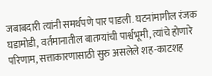जबाबदारी त्यांनी समर्थपणे पार पाडली. घटनांमागील रंजक घडामोडी, वर्तमानातील बातम्यांची पार्श्वभूमी, त्यांचे होणारे परिणाम, सत्ताकारणासाठी सुरु असलेले शह-काटशह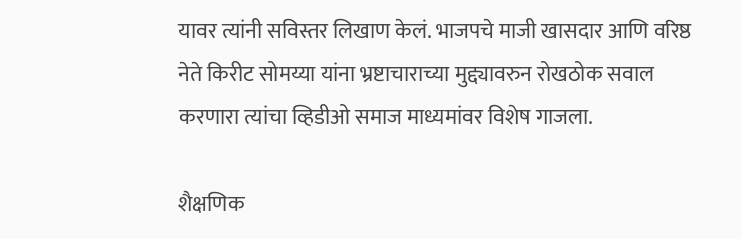यावर त्यांनी सविस्तर लिखाण केलं. भाजपचे माजी खासदार आणि वरिष्ठ नेते किरीट सोमय्या यांना भ्रष्टाचाराच्या मुद्द्यावरुन रोखठोक सवाल करणारा त्यांचा व्हिडीओ समाज माध्यमांवर विशेष गाजला.

शैक्षणिक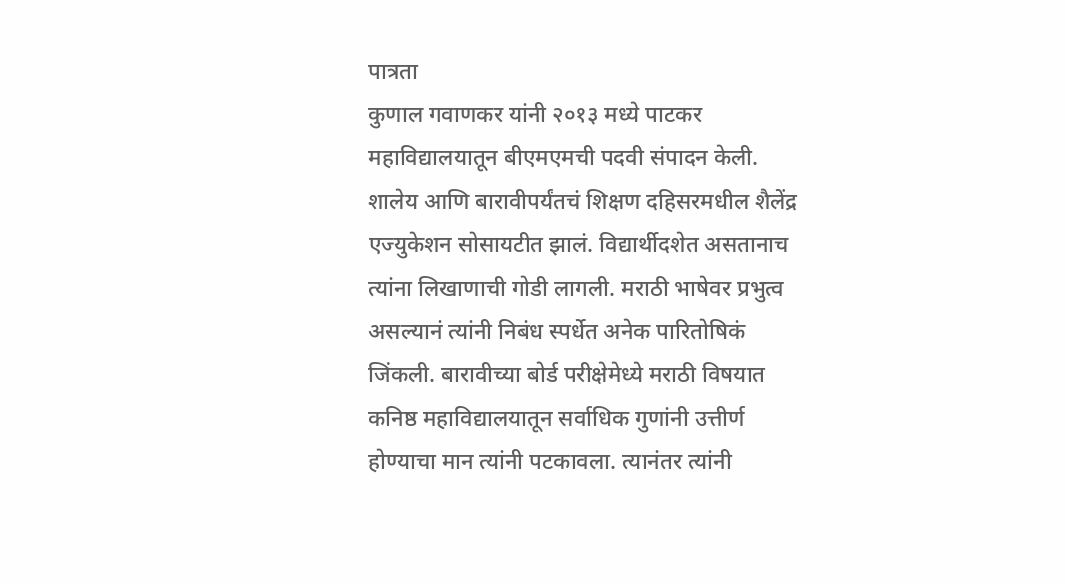पात्रता
कुणाल गवाणकर यांनी २०१३ मध्ये पाटकर महाविद्यालयातून बीएमएमची पदवी संपादन केली. शालेय आणि बारावीपर्यंतचं शिक्षण दहिसरमधील शैलेंद्र एज्युकेशन सोसायटीत झालं. विद्यार्थीदशेत असतानाच त्यांना लिखाणाची गोडी लागली. मराठी भाषेवर प्रभुत्व असल्यानं त्यांनी निबंध स्पर्धेत अनेक पारितोषिकं जिंकली. बारावीच्या बोर्ड परीक्षेमेध्ये मराठी विषयात कनिष्ठ महाविद्यालयातून सर्वाधिक गुणांनी उत्तीर्ण होण्याचा मान त्यांनी पटकावला. त्यानंतर त्यांनी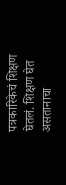पत्रकारिकेचं शिक्षण घेतलं. शिक्षण घेत असतानाचा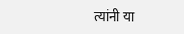त्यांनी या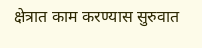क्षेत्रात काम करण्यास सुरुवात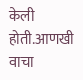केली होती.आणखी वाचा